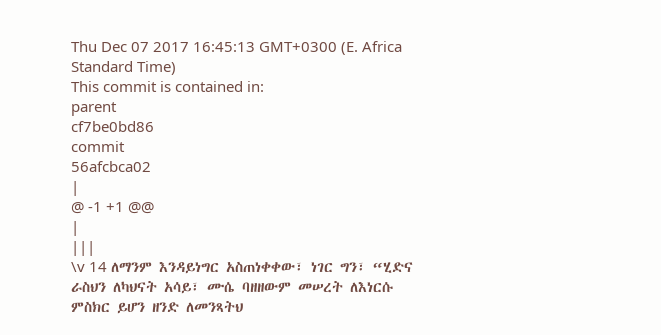Thu Dec 07 2017 16:45:13 GMT+0300 (E. Africa Standard Time)
This commit is contained in:
parent
cf7be0bd86
commit
56afcbca02
|
@ -1 +1 @@
|
|||
\v 14 ለማንም እንዳይነግር አስጠነቀቀው፣ ነገር ግን፣ “ሂድና ራስህን ለካህናት አሳይ፣ ሙሴ ባዘዘውም መሠረት ለእነርሱ ምስክር ይሆን ዘንድ ለመንጻትህ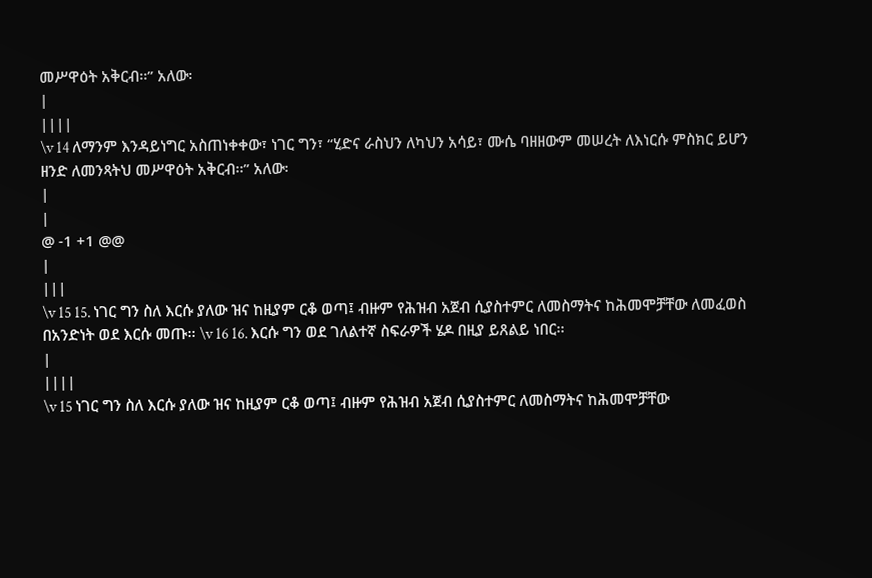መሥዋዕት አቅርብ፡፡” አለው፡
|
||||
\v 14 ለማንም እንዳይነግር አስጠነቀቀው፣ ነገር ግን፣ “ሂድና ራስህን ለካህን አሳይ፣ ሙሴ ባዘዘውም መሠረት ለእነርሱ ምስክር ይሆን ዘንድ ለመንጻትህ መሥዋዕት አቅርብ፡፡” አለው፡
|
|
@ -1 +1 @@
|
|||
\v 15 15. ነገር ግን ስለ እርሱ ያለው ዝና ከዚያም ርቆ ወጣ፤ ብዙም የሕዝብ አጀብ ሲያስተምር ለመስማትና ከሕመሞቻቸው ለመፈወስ በአንድነት ወደ እርሱ መጡ፡፡ \v 16 16. እርሱ ግን ወደ ገለልተኛ ስፍራዎች ሄዶ በዚያ ይጸልይ ነበር፡፡
|
||||
\v 15 ነገር ግን ስለ እርሱ ያለው ዝና ከዚያም ርቆ ወጣ፤ ብዙም የሕዝብ አጀብ ሲያስተምር ለመስማትና ከሕመሞቻቸው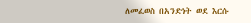ለመፈወስ በአንድነት ወደ እርሱ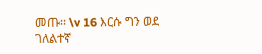መጡ፡፡ \v 16 እርሱ ግን ወደ ገለልተኛ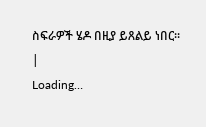ስፍራዎች ሄዶ በዚያ ይጸልይ ነበር፡፡
|
Loading…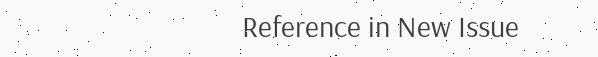Reference in New Issue